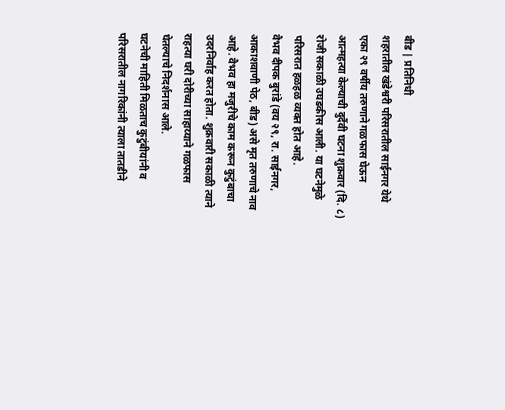बीड | प्रतिनिधी
शहरातील खंडेश्वरी परिसरातील साईनगर येथे एका २९ वर्षीय तरुणाने गळफास घेऊन आत्महत्या केल्याची दुर्दैवी घटना शुक्रवार (दि. ८) रोजी सकाळी उघडकीस आली. या घटनेमुळे परिसरात हळहळ व्यक्त होत आहे.
वैभव दीपक बुरांडे (वय २९, रा. साईनगर, आकाशवाणी पेठ, बीड) असे मृत तरुणाचे नाव आहे. वैभव हा मजुरीचे काम करून कुटुंबाचा उदरनिर्वाह करत होता. शुक्रवारी सकाळी त्याने राहत्या घरी दोरीच्या साहाय्याने गळफास घेतल्याचे निदर्शनास आले.
घटनेची माहिती मिळताच कुटुंबीयांनी व परिसरातील नागरिकांनी त्याला तातडीने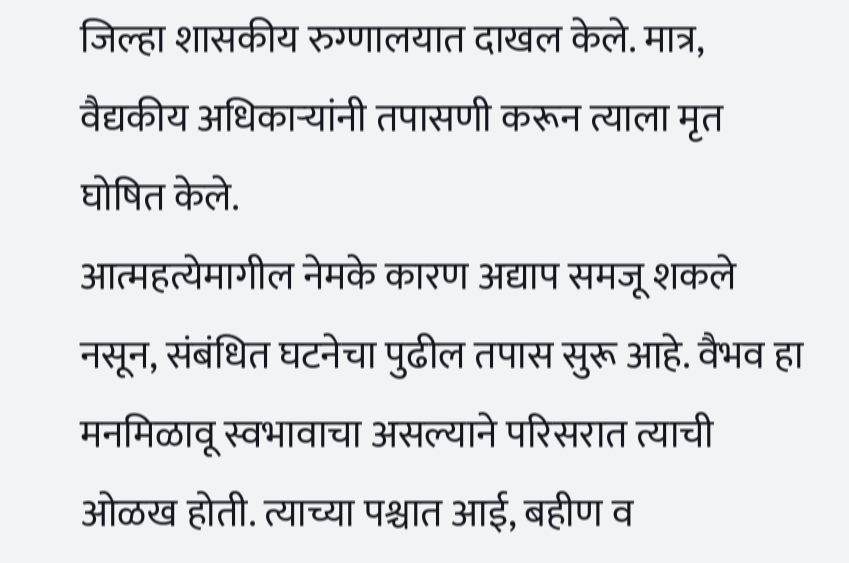जिल्हा शासकीय रुग्णालयात दाखल केले. मात्र, वैद्यकीय अधिकाऱ्यांनी तपासणी करून त्याला मृत घोषित केले.
आत्महत्येमागील नेमके कारण अद्याप समजू शकले नसून, संबंधित घटनेचा पुढील तपास सुरू आहे. वैभव हा मनमिळावू स्वभावाचा असल्याने परिसरात त्याची ओळख होती. त्याच्या पश्चात आई, बहीण व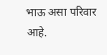भाऊ असा परिवार आहे.